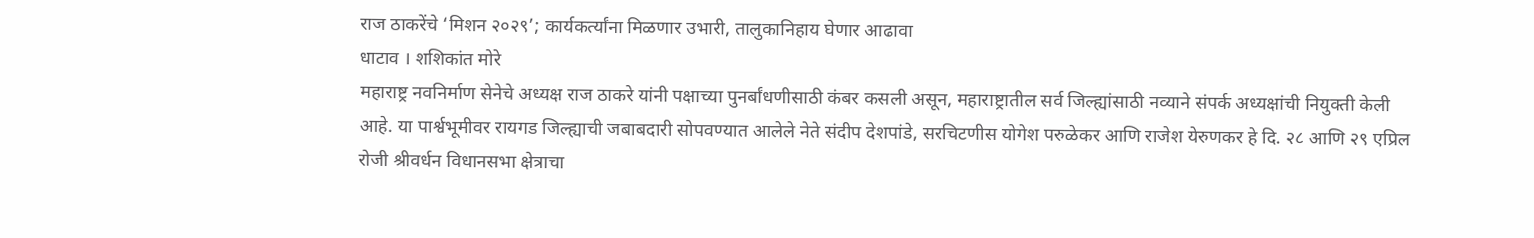राज ठाकरेंचे ‘मिशन २०२९’; कार्यकर्त्यांना मिळणार उभारी, तालुकानिहाय घेणार आढावा
धाटाव । शशिकांत मोरे
महाराष्ट्र नवनिर्माण सेनेचे अध्यक्ष राज ठाकरे यांनी पक्षाच्या पुनर्बांधणीसाठी कंबर कसली असून, महाराष्ट्रातील सर्व जिल्ह्यांसाठी नव्याने संपर्क अध्यक्षांची नियुक्ती केली आहे. या पार्श्वभूमीवर रायगड जिल्ह्याची जबाबदारी सोपवण्यात आलेले नेते संदीप देशपांडे, सरचिटणीस योगेश परुळेकर आणि राजेश येरुणकर हे दि. २८ आणि २९ एप्रिल रोजी श्रीवर्धन विधानसभा क्षेत्राचा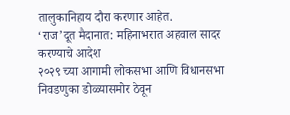तालुकानिहाय दौरा करणार आहेत.
‘राज’दूत मैदानात: महिनाभरात अहवाल सादर करण्याचे आदेश
२०२९ च्या आगामी लोकसभा आणि विधानसभा निवडणुका डोळ्यासमोर ठेवून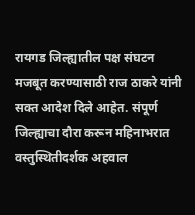रायगड जिल्ह्यातील पक्ष संघटन मजबूत करण्यासाठी राज ठाकरे यांनी सक्त आदेश दिले आहेत. संपूर्ण जिल्ह्याचा दौरा करून महिनाभरात वस्तुस्थितीदर्शक अहवाल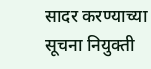सादर करण्याच्या सूचना नियुक्ती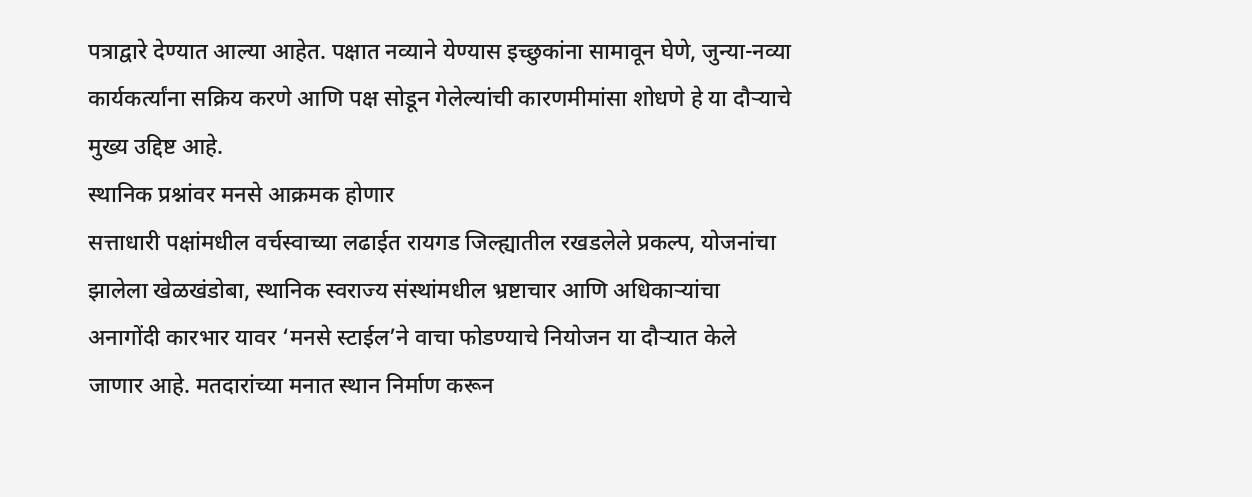पत्राद्वारे देण्यात आल्या आहेत. पक्षात नव्याने येण्यास इच्छुकांना सामावून घेणे, जुन्या-नव्या कार्यकर्त्यांना सक्रिय करणे आणि पक्ष सोडून गेलेल्यांची कारणमीमांसा शोधणे हे या दौऱ्याचे मुख्य उद्दिष्ट आहे.
स्थानिक प्रश्नांवर मनसे आक्रमक होणार
सत्ताधारी पक्षांमधील वर्चस्वाच्या लढाईत रायगड जिल्ह्यातील रखडलेले प्रकल्प, योजनांचा झालेला खेळखंडोबा, स्थानिक स्वराज्य संस्थांमधील भ्रष्टाचार आणि अधिकाऱ्यांचा अनागोंदी कारभार यावर ‘मनसे स्टाईल’ने वाचा फोडण्याचे नियोजन या दौऱ्यात केले जाणार आहे. मतदारांच्या मनात स्थान निर्माण करून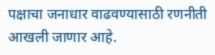पक्षाचा जनाधार वाढवण्यासाठी रणनीती आखली जाणार आहे.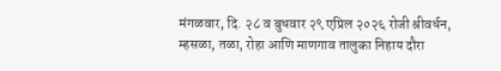मंगळवार, दि. २८ व बुधवार २९ एप्रिल २०२६ रोजी श्रीवर्धन, म्हसळा, तळा, रोहा आणि माणगाव तालुका निहाय दौरा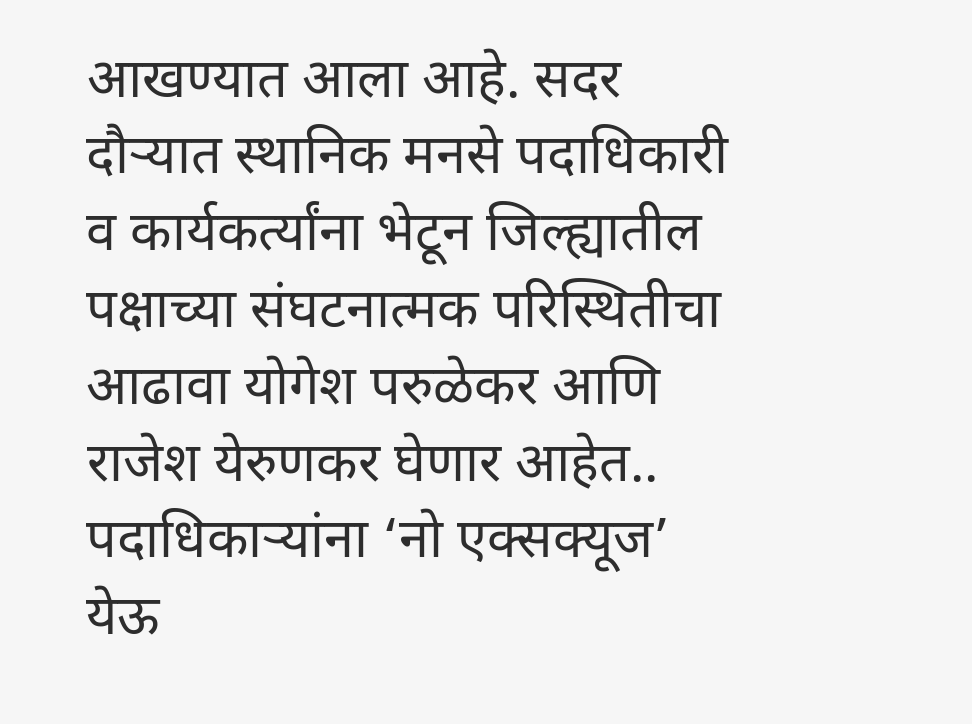आखण्यात आला आहे. सदर दौऱ्यात स्थानिक मनसे पदाधिकारी व कार्यकर्त्यांना भेटून जिल्ह्यातील पक्षाच्या संघटनात्मक परिस्थितीचा आढावा योगेश परुळेकर आणि राजेश येरुणकर घेणार आहेत..
पदाधिकाऱ्यांना ‘नो एक्सक्यूज’
येऊ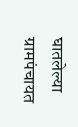घातलेल्या ग्रामपंचायत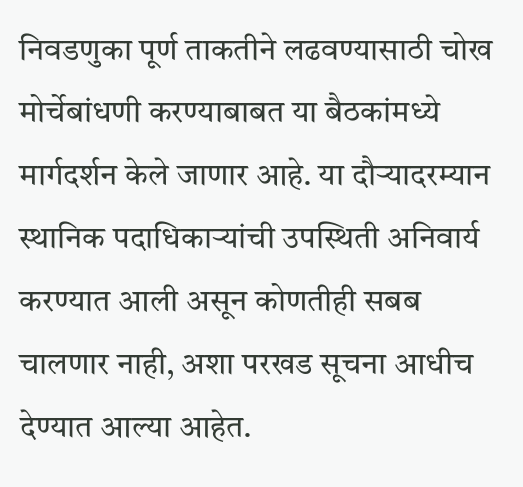निवडणुका पूर्ण ताकतीने लढवण्यासाठी चोख मोर्चेबांधणी करण्याबाबत या बैठकांमध्ये मार्गदर्शन केले जाणार आहे. या दौऱ्यादरम्यान स्थानिक पदाधिकाऱ्यांची उपस्थिती अनिवार्य करण्यात आली असून कोणतीही सबब चालणार नाही, अशा परखड सूचना आधीच देण्यात आल्या आहेत.